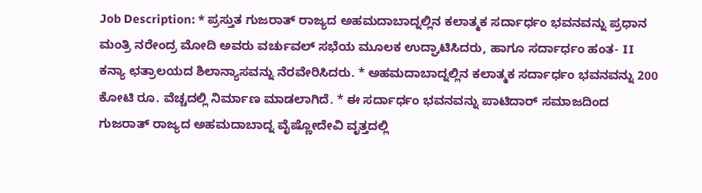Job Description: * ಪ್ರಸ್ತುತ ಗುಜರಾತ್ ರಾಜ್ಯದ ಅಹಮದಾಬಾದ್ನಲ್ಲಿನ ಕಲಾತ್ಮಕ ಸರ್ದಾರ್ಧಂ ಭವನವನ್ನು ಪ್ರಧಾನ ಮಂತ್ರಿ ನರೇಂದ್ರ ಮೋದಿ ಅವರು ವರ್ಚುವಲ್ ಸಭೆಯ ಮೂಲಕ ಉದ್ಘಾಟಿಸಿದರು, ಹಾಗೂ ಸರ್ದಾರ್ಧಂ ಹಂತ- II ಕನ್ಯಾ ಛತ್ರಾಲಯದ ಶಿಲಾನ್ಯಾಸವನ್ನು ನೆರವೇರಿಸಿದರು. * ಅಹಮದಾಬಾದ್ನಲ್ಲಿನ ಕಲಾತ್ಮಕ ಸರ್ದಾರ್ಧಂ ಭವನವನ್ನು 200 ಕೋಟಿ ರೂ. ವೆಚ್ಚದಲ್ಲಿ ನಿರ್ಮಾಣ ಮಾಡಲಾಗಿದೆ. * ಈ ಸರ್ದಾರ್ಧಂ ಭವನವನ್ನು ಪಾಟಿದಾರ್ ಸಮಾಜದಿಂದ ಗುಜರಾತ್ ರಾಜ್ಯದ ಅಹಮದಾಬಾದ್ನ ವೈಷ್ಣೋದೇವಿ ವೃತ್ತದಲ್ಲಿ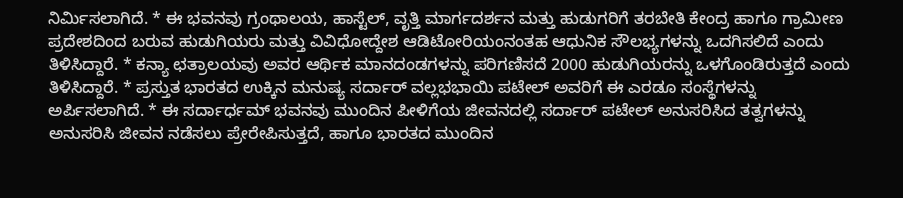ನಿರ್ಮಿಸಲಾಗಿದೆ. * ಈ ಭವನವು ಗ್ರಂಥಾಲಯ, ಹಾಸ್ಟೆಲ್, ವೃತ್ತಿ ಮಾರ್ಗದರ್ಶನ ಮತ್ತು ಹುಡುಗರಿಗೆ ತರಬೇತಿ ಕೇಂದ್ರ ಹಾಗೂ ಗ್ರಾಮೀಣ ಪ್ರದೇಶದಿಂದ ಬರುವ ಹುಡುಗಿಯರು ಮತ್ತು ವಿವಿಧೋದ್ದೇಶ ಆಡಿಟೋರಿಯಂನಂತಹ ಆಧುನಿಕ ಸೌಲಭ್ಯಗಳನ್ನು ಒದಗಿಸಲಿದೆ ಎಂದು ತಿಳಿಸಿದ್ದಾರೆ. * ಕನ್ಯಾ ಛತ್ರಾಲಯವು ಅವರ ಆರ್ಥಿಕ ಮಾನದಂಡಗಳನ್ನು ಪರಿಗಣಿಸದೆ 2000 ಹುಡುಗಿಯರನ್ನು ಒಳಗೊಂಡಿರುತ್ತದೆ ಎಂದು ತಿಳಿಸಿದ್ದಾರೆ. * ಪ್ರಸ್ತುತ ಭಾರತದ ಉಕ್ಕಿನ ಮನುಷ್ಯ ಸರ್ದಾರ್ ವಲ್ಲಭಭಾಯಿ ಪಟೇಲ್ ಅವರಿಗೆ ಈ ಎರಡೂ ಸಂಸ್ಥೆಗಳನ್ನು ಅರ್ಪಿಸಲಾಗಿದೆ. * ಈ ಸರ್ದಾರ್ಧಮ್ ಭವನವು ಮುಂದಿನ ಪೀಳಿಗೆಯ ಜೀವನದಲ್ಲಿ ಸರ್ದಾರ್ ಪಟೇಲ್ ಅನುಸರಿಸಿದ ತತ್ವಗಳನ್ನು ಅನುಸರಿಸಿ ಜೀವನ ನಡೆಸಲು ಪ್ರೇರೇಪಿಸುತ್ತದೆ, ಹಾಗೂ ಭಾರತದ ಮುಂದಿನ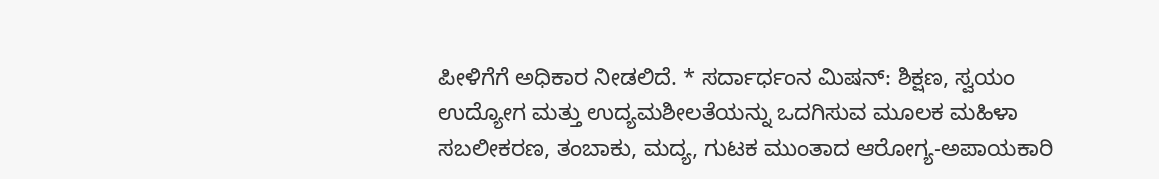ಪೀಳಿಗೆಗೆ ಅಧಿಕಾರ ನೀಡಲಿದೆ. * ಸರ್ದಾರ್ಧಂನ ಮಿಷನ್: ಶಿಕ್ಷಣ, ಸ್ವಯಂ ಉದ್ಯೋಗ ಮತ್ತು ಉದ್ಯಮಶೀಲತೆಯನ್ನು ಒದಗಿಸುವ ಮೂಲಕ ಮಹಿಳಾ ಸಬಲೀಕರಣ, ತಂಬಾಕು, ಮದ್ಯ, ಗುಟಕ ಮುಂತಾದ ಆರೋಗ್ಯ-ಅಪಾಯಕಾರಿ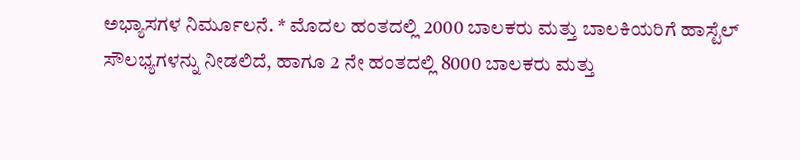ಅಭ್ಯಾಸಗಳ ನಿರ್ಮೂಲನೆ. * ಮೊದಲ ಹಂತದಲ್ಲಿ 2000 ಬಾಲಕರು ಮತ್ತು ಬಾಲಕಿಯರಿಗೆ ಹಾಸ್ಟೆಲ್ ಸೌಲಭ್ಯಗಳನ್ನು ನೀಡಲಿದೆ, ಹಾಗೂ 2 ನೇ ಹಂತದಲ್ಲಿ 8000 ಬಾಲಕರು ಮತ್ತು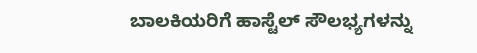ಬಾಲಕಿಯರಿಗೆ ಹಾಸ್ಟೆಲ್ ಸೌಲಭ್ಯಗಳನ್ನು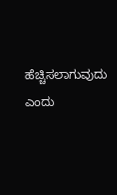ಹೆಚ್ಚಿಸಲಾಗುವುದು ಎಂದು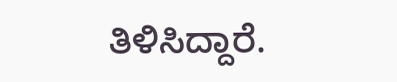ತಿಳಿಸಿದ್ದಾರೆ.